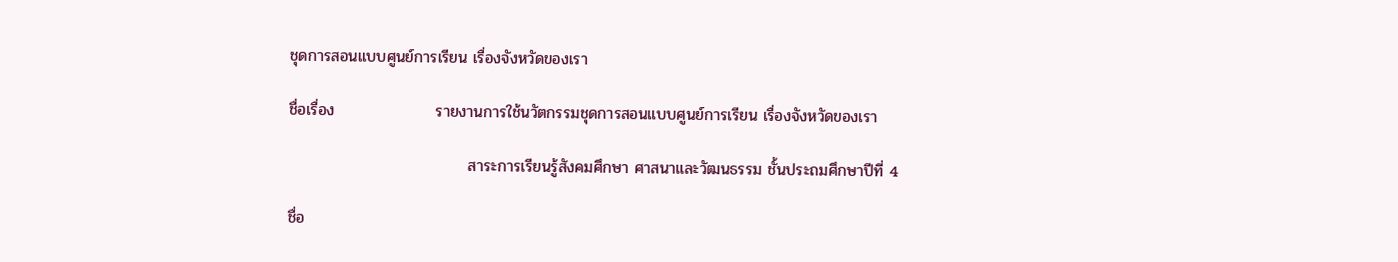ชุดการสอนแบบศูนย์การเรียน เรื่องจังหวัดของเรา

ชื่อเรื่อง                  รายงานการใช้นวัตกรรมชุดการสอนแบบศูนย์การเรียน เรื่องจังหวัดของเรา

                                สาระการเรียนรู้สังคมศึกษา ศาสนาและวัฒนธรรม ชั้นประถมศึกษาปีที่ 4

ชื่อ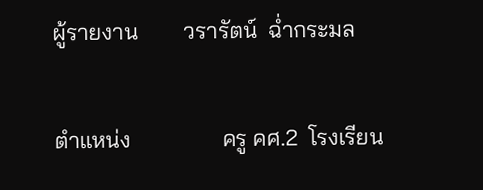ผู้รายงาน        วรารัตน์  ฉ่ำกระมล

ตำแหน่ง                ครู คศ.2  โรงเรียน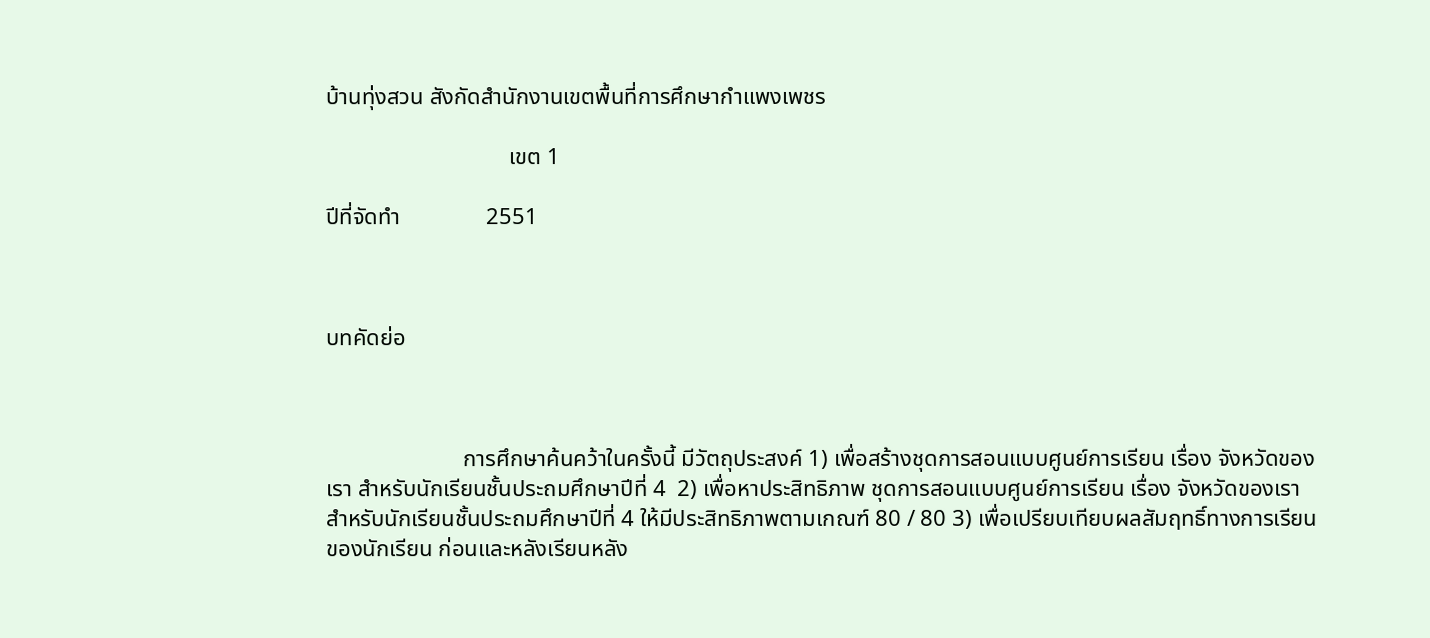บ้านทุ่งสวน สังกัดสำนักงานเขตพื้นที่การศึกษากำแพงเพชร

                                เขต 1

ปีที่จัดทำ               2551



บทคัดย่อ



                        การศึกษาค้นคว้าในครั้งนี้ มีวัตถุประสงค์ 1) เพื่อสร้างชุดการสอนแบบศูนย์การเรียน เรื่อง จังหวัดของเรา สำหรับนักเรียนชั้นประถมศึกษาปีที่ 4  2) เพื่อหาประสิทธิภาพ ชุดการสอนแบบศูนย์การเรียน เรื่อง จังหวัดของเรา สำหรับนักเรียนชั้นประถมศึกษาปีที่ 4 ให้มีประสิทธิภาพตามเกณฑ์ 80 / 80 3) เพื่อเปรียบเทียบผลสัมฤทธิ์ทางการเรียนของนักเรียน ก่อนและหลังเรียนหลัง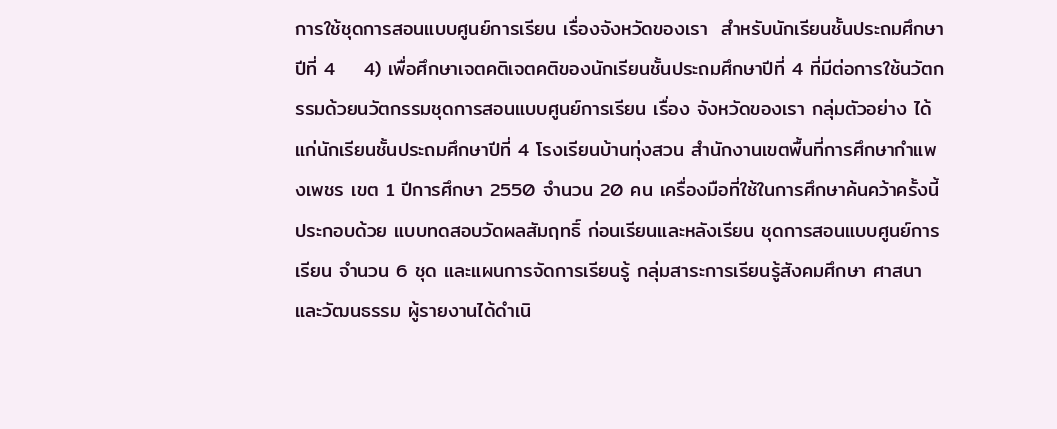การใช้ชุดการสอนแบบศูนย์การเรียน เรื่องจังหวัดของเรา  สำหรับนักเรียนชั้นประถมศึกษาปีที่ 4    4) เพื่อศึกษาเจตคติเจตคติของนักเรียนชั้นประถมศึกษาปีที่ 4 ที่มีต่อการใช้นวัตกรรมด้วยนวัตกรรมชุดการสอนแบบศูนย์การเรียน เรื่อง จังหวัดของเรา กลุ่มตัวอย่าง ได้แก่นักเรียนชั้นประถมศึกษาปีที่ 4 โรงเรียนบ้านทุ่งสวน สำนักงานเขตพื้นที่การศึกษากำแพงเพชร เขต 1 ปีการศึกษา 2550 จำนวน 20 คน เครื่องมือที่ใช้ในการศึกษาค้นคว้าครั้งนี้ประกอบด้วย แบบทดสอบวัดผลสัมฤทธิ์ ก่อนเรียนและหลังเรียน ชุดการสอนแบบศูนย์การเรียน จำนวน 6 ชุด และแผนการจัดการเรียนรู้ กลุ่มสาระการเรียนรู้สังคมศึกษา ศาสนาและวัฒนธรรม ผู้รายงานได้ดำเนิ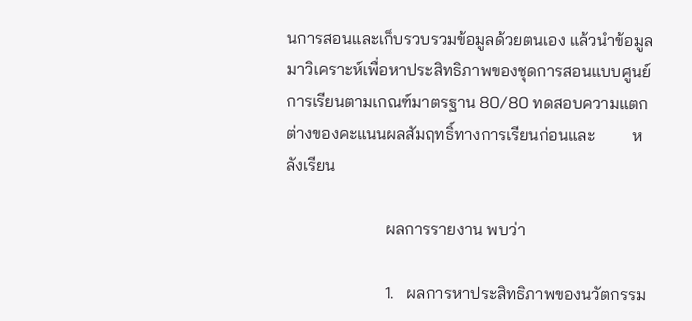นการสอนและเก็บรวบรวมข้อมูลด้วยตนเอง แล้วนำข้อมูลมาวิเคราะห์เพื่อหาประสิทธิภาพของชุดการสอนแบบศูนย์การเรียนตามเกณฑ์มาตรฐาน 80/80 ทดสอบความแตกต่างของคะแนนผลสัมฤทธิ์ทางการเรียนก่อนและ         หลังเรียน

                        ผลการรายงาน พบว่า

                        1.   ผลการหาประสิทธิภาพของนวัตกรรม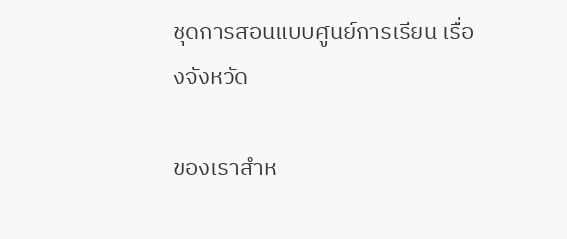ชุดการสอนแบบศูนย์การเรียน เรื่องจังหวัด

ของเราสำห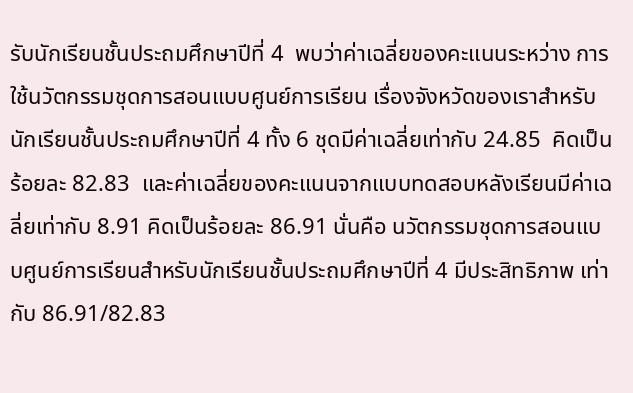รับนักเรียนชั้นประถมศึกษาปีที่ 4  พบว่าค่าเฉลี่ยของคะแนนระหว่าง การใช้นวัตกรรมชุดการสอนแบบศูนย์การเรียน เรื่องจังหวัดของเราสำหรับนักเรียนชั้นประถมศึกษาปีที่ 4 ทั้ง 6 ชุดมีค่าเฉลี่ยเท่ากับ 24.85  คิดเป็นร้อยละ 82.83  และค่าเฉลี่ยของคะแนนจากแบบทดสอบหลังเรียนมีค่าเฉลี่ยเท่ากับ 8.91 คิดเป็นร้อยละ 86.91 นั่นคือ นวัตกรรมชุดการสอนแบบศูนย์การเรียนสำหรับนักเรียนชั้นประถมศึกษาปีที่ 4 มีประสิทธิภาพ เท่ากับ 86.91/82.83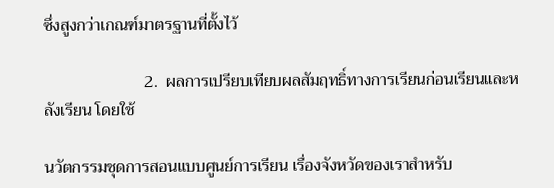ซึ่งสูงกว่าเกณฑ์มาตรฐานที่ตั้งไว้

                        2.  ผลการเปรียบเทียบผลสัมฤทธิ์ทางการเรียนก่อนเรียนและหลังเรียน โดยใช้

นวัตกรรมชุดการสอนแบบศูนย์การเรียน เรื่องจังหวัดของเราสำหรับ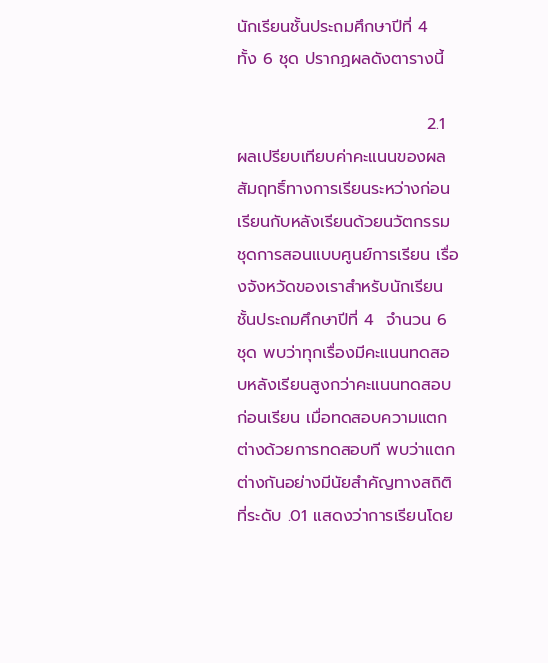นักเรียนชั้นประถมศึกษาปีที่ 4  ทั้ง 6 ชุด ปรากฏผลดังตารางนี้

                                2.1  ผลเปรียบเทียบค่าคะแนนของผลสัมฤทธิ์ทางการเรียนระหว่างก่อนเรียนกับหลังเรียนด้วยนวัตกรรมชุดการสอนแบบศูนย์การเรียน เรื่องจังหวัดของเราสำหรับนักเรียนชั้นประถมศึกษาปีที่ 4  จำนวน 6 ชุด พบว่าทุกเรื่องมีคะแนนทดสอบหลังเรียนสูงกว่าคะแนนทดสอบก่อนเรียน เมื่อทดสอบความแตกต่างด้วยการทดสอบที พบว่าแตกต่างกันอย่างมีนัยสำคัญทางสถิติที่ระดับ .01 แสดงว่าการเรียนโดย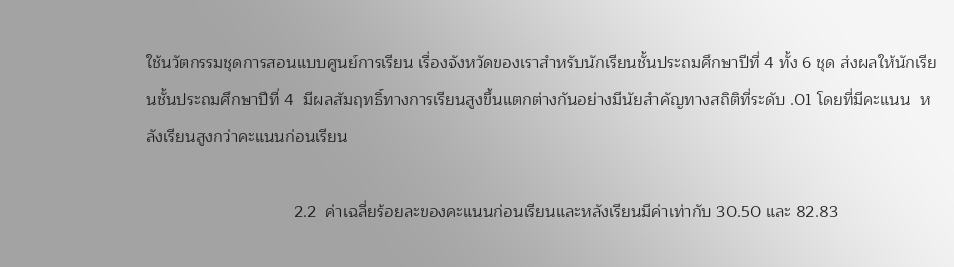ใช้นวัตกรรมชุดการสอนแบบศูนย์การเรียน เรื่องจังหวัดของเราสำหรับนักเรียนชั้นประถมศึกษาปีที่ 4 ทั้ง 6 ชุด ส่งผลให้นักเรียนชั้นประถมศึกษาปีที่ 4  มีผลสัมฤทธิ์ทางการเรียนสูงขึ้นแตกต่างกันอย่างมีนัยสำคัญทางสถิติที่ระดับ .01 โดยที่มีคะแนน  หลังเรียนสูงกว่าคะแนนก่อนเรียน

                                2.2  ค่าเฉลี่ยร้อยละของคะแนนก่อนเรียนและหลังเรียนมีค่าเท่ากับ 30.50 และ 82.83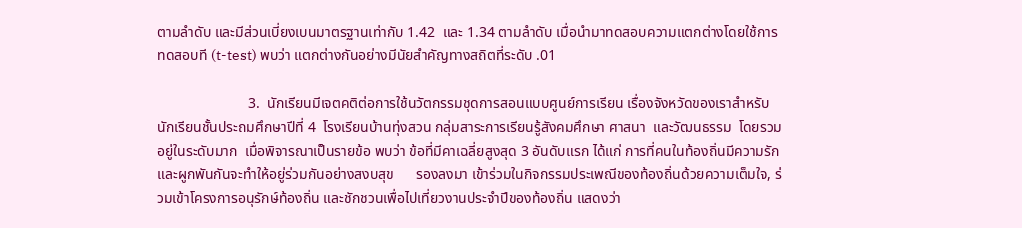ตามลำดับ และมีส่วนเบี่ยงเบนมาตรฐานเท่ากับ 1.42  และ 1.34 ตามลำดับ เมื่อนำมาทดสอบความแตกต่างโดยใช้การทดสอบที (t-test) พบว่า แตกต่างกันอย่างมีนัยสำคัญทางสถิตที่ระดับ .01

                         3.  นักเรียนมีเจตคติต่อการใช้นวัตกรรมชุดการสอนแบบศูนย์การเรียน เรื่องจังหวัดของเราสำหรับนักเรียนชั้นประถมศึกษาปีที่ 4  โรงเรียนบ้านทุ่งสวน กลุ่มสาระการเรียนรู้สังคมศึกษา ศาสนา  และวัฒนธรรม  โดยรวมอยู่ในระดับมาก  เมื่อพิจารณาเป็นรายข้อ พบว่า ข้อที่มีคาเฉลี่ยสูงสุด 3 อันดับแรก ได้แก่ การที่คนในท้องถิ่นมีความรักและผูกพันกันจะทำให้อยู่ร่วมกันอย่างสงบสุข      รองลงมา เข้าร่วมในกิจกรรมประเพณีของท้องถิ่นด้วยความเต็มใจ, ร่วมเข้าโครงการอนุรักษ์ท้องถิ่น และชักชวนเพื่อไปเที่ยวงานประจำปีของท้องถิ่น แสดงว่า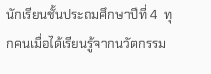นักเรียนชั้นประถมศึกษาปีที่ 4  ทุกคนเมื่อได้เรียนรู้จากนวัตกรรม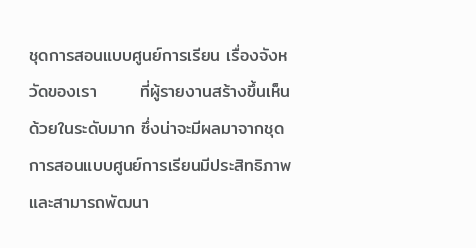ชุดการสอนแบบศูนย์การเรียน เรื่องจังหวัดของเรา       ที่ผู้รายงานสร้างขึ้นเห็นด้วยในระดับมาก ซึ่งน่าจะมีผลมาจากชุดการสอนแบบศูนย์การเรียนมีประสิทธิภาพและสามารถพัฒนา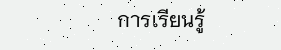การเรียนรู้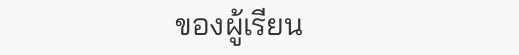ของผู้เรียน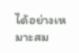ได้อย่างเหมาะสม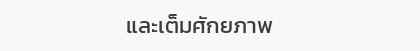และเต็มศักยภาพ